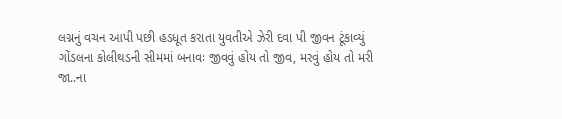લગ્નનું વચન આપી પછી હડધૂત કરાતા યુવતીએ ઝેરી દવા પી જીવન ટૂંકાવ્યું
ગોંડલના કોલીથડની સીમમાં બનાવઃ જીવવું હોય તો જીવ, મરવું હોય તો મરી જા..ના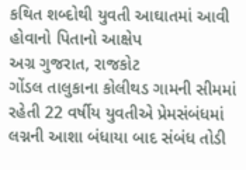કથિત શબ્દોથી યુવતી આઘાતમાં આવી હોવાનો પિતાનો આક્ષેપ
અગ્ર ગુજરાત, રાજકોટ
ગોંડલ તાલુકાના કોલીથડ ગામની સીમમાં રહેતી 22 વર્ષીય યુવતીએ પ્રેમસંબંધમાં લગ્નની આશા બંધાયા બાદ સંબંધ તોડી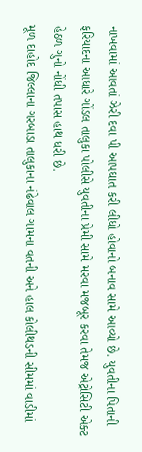નાખવામાં આવતાં ઝેરી દવા પી આપઘાત કરી લીધો હોવાનો બનાવ સામે આવ્યો છે. યુવતીના પિતાની ફરિયાદના આધારે ગોંડલ તાલુકા પોલીસે યુવતીના પ્રેમી સામે મરવા મજબૂર કરવા તેમજ એટ્રોસિટી એક્ટ હેઠળ ગુનો નોંધી તપાસ હાથ ધરી છે.
મૂળ દાહોદ જિલ્લાના ગરબાડા તાલુકાના નંઢેવાલ ગામના વતની અને હાલ કોલીથડની સીમમાં વાડીમાં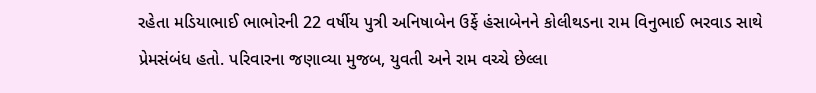રહેતા મડિયાભાઈ ભાભોરની 22 વર્ષીય પુત્રી અનિષાબેન ઉર્ફે હંસાબેનને કોલીથડના રામ વિનુભાઈ ભરવાડ સાથે પ્રેમસંબંધ હતો. પરિવારના જણાવ્યા મુજબ, યુવતી અને રામ વચ્ચે છેલ્લા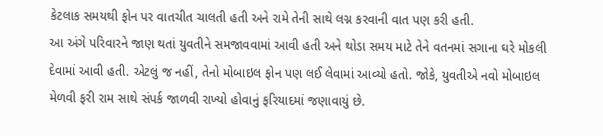કેટલાક સમયથી ફોન પર વાતચીત ચાલતી હતી અને રામે તેની સાથે લગ્ન કરવાની વાત પણ કરી હતી.
આ અંગે પરિવારને જાણ થતાં યુવતીને સમજાવવામાં આવી હતી અને થોડા સમય માટે તેને વતનમાં સગાના ઘરે મોકલી દેવામાં આવી હતી. એટલું જ નહીં, તેનો મોબાઇલ ફોન પણ લઈ લેવામાં આવ્યો હતો. જોકે, યુવતીએ નવો મોબાઇલ મેળવી ફરી રામ સાથે સંપર્ક જાળવી રાખ્યો હોવાનું ફરિયાદમાં જણાવાયું છે.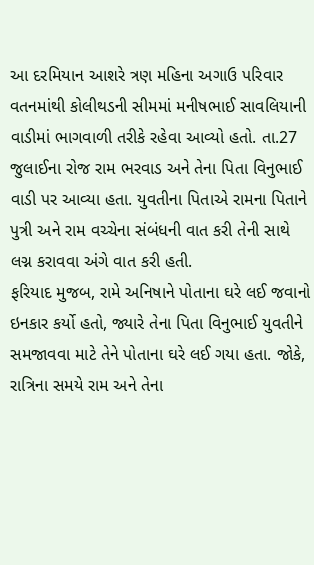આ દરમિયાન આશરે ત્રણ મહિના અગાઉ પરિવાર વતનમાંથી કોલીથડની સીમમાં મનીષભાઈ સાવલિયાની વાડીમાં ભાગવાળી તરીકે રહેવા આવ્યો હતો. તા.27 જુલાઈના રોજ રામ ભરવાડ અને તેના પિતા વિનુભાઈ વાડી પર આવ્યા હતા. યુવતીના પિતાએ રામના પિતાને પુત્રી અને રામ વચ્ચેના સંબંધની વાત કરી તેની સાથે લગ્ન કરાવવા અંગે વાત કરી હતી.
ફરિયાદ મુજબ, રામે અનિષાને પોતાના ઘરે લઈ જવાનો ઇનકાર કર્યો હતો, જ્યારે તેના પિતા વિનુભાઈ યુવતીને સમજાવવા માટે તેને પોતાના ઘરે લઈ ગયા હતા. જોકે, રાત્રિના સમયે રામ અને તેના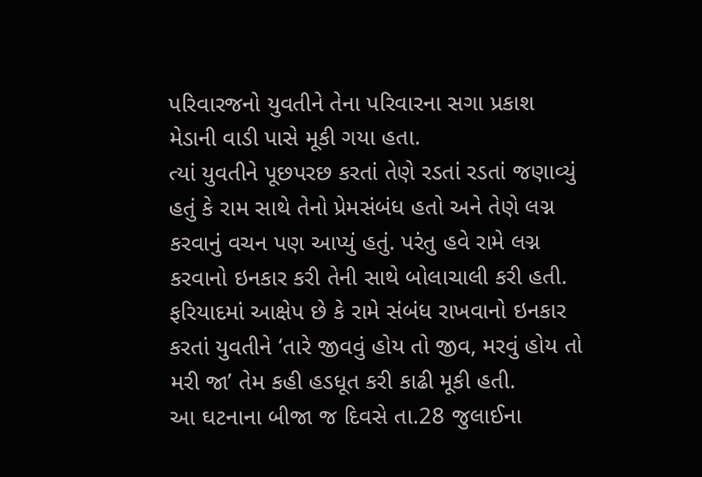પરિવારજનો યુવતીને તેના પરિવારના સગા પ્રકાશ મેડાની વાડી પાસે મૂકી ગયા હતા.
ત્યાં યુવતીને પૂછપરછ કરતાં તેણે રડતાં રડતાં જણાવ્યું હતું કે રામ સાથે તેનો પ્રેમસંબંધ હતો અને તેણે લગ્ન કરવાનું વચન પણ આપ્યું હતું. પરંતુ હવે રામે લગ્ન કરવાનો ઇનકાર કરી તેની સાથે બોલાચાલી કરી હતી. ફરિયાદમાં આક્ષેપ છે કે રામે સંબંધ રાખવાનો ઇનકાર કરતાં યુવતીને ‘તારે જીવવું હોય તો જીવ, મરવું હોય તો મરી જા’ તેમ કહી હડધૂત કરી કાઢી મૂકી હતી.
આ ઘટનાના બીજા જ દિવસે તા.28 જુલાઈના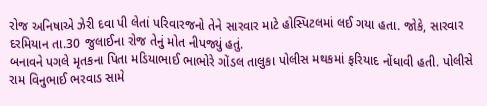રોજ અનિષાએ ઝેરી દવા પી લેતાં પરિવારજનો તેને સારવાર માટે હોસ્પિટલમાં લઈ ગયા હતા. જોકે, સારવાર દરમિયાન તા.30 જુલાઈના રોજ તેનું મોત નીપજ્યું હતું.
બનાવને પગલે મૃતકના પિતા મડિયાભાઈ ભાભોરે ગોંડલ તાલુકા પોલીસ મથકમાં ફરિયાદ નોંધાવી હતી. પોલીસે રામ વિનુભાઈ ભરવાડ સામે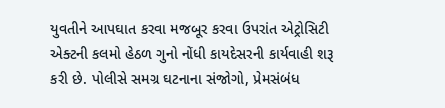યુવતીને આપઘાત કરવા મજબૂર કરવા ઉપરાંત એટ્રોસિટી એક્ટની કલમો હેઠળ ગુનો નોંધી કાયદેસરની કાર્યવાહી શરૂ કરી છે. પોલીસે સમગ્ર ઘટનાના સંજોગો, પ્રેમસંબંધ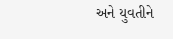અને યુવતીને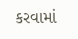કરવામાં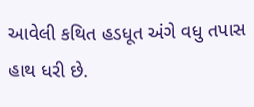આવેલી કથિત હડધૂત અંગે વધુ તપાસ હાથ ધરી છે.